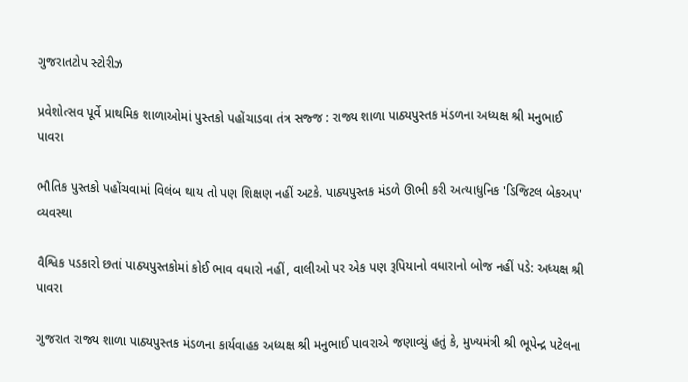ગુજરાતટોપ સ્ટોરીઝ

પ્રવેશોત્સવ પૂર્વે પ્રાથમિક શાળાઓમાં પુસ્તકો પહોંચાડવા તંત્ર સજ્જ : રાજ્ય શાળા પાઠ્યપુસ્તક મંડળના અધ્યક્ષ શ્રી મનુભાઈ પાવરા

ભૌતિક પુસ્તકો પહોંચવામાં વિલંબ થાય તો પણ શિક્ષણ નહીં અટકે. પાઠ્યપુસ્તક મંડળે ઊભી કરી અત્યાધુનિક 'ડિજિટલ બેકઅપ' વ્યવસ્થા

વૈશ્વિક પડકારો છતાં પાઠ્યપુસ્તકોમાં કોઈ ભાવ વધારો નહીં, વાલીઓ પર એક પણ રૂપિયાનો વધારાનો બોજ નહીં પડે: અધ્યક્ષ શ્રી પાવરા

ગુજરાત રાજ્ય શાળા પાઠ્યપુસ્તક મંડળના કાર્યવાહક અધ્યક્ષ શ્રી મનુભાઈ પાવરાએ જણાવ્યું હતું કે, મુખ્યમંત્રી શ્રી ભૂપેન્દ્ર પટેલના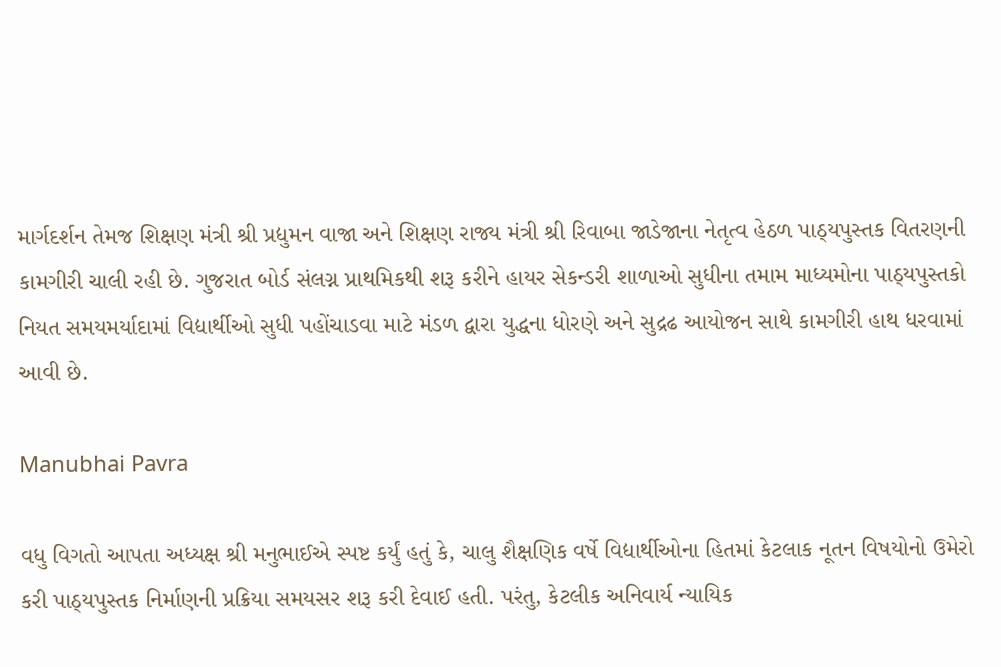માર્ગદર્શન તેમજ શિક્ષણ મંત્રી શ્રી પ્રદ્યુમન વાજા અને શિક્ષણ રાજ્ય મંત્રી શ્રી રિવાબા જાડેજાના નેતૃત્વ હેઠળ પાઠ્યપુસ્તક વિતરણની કામગીરી ચાલી રહી છે. ગુજરાત બોર્ડ સંલગ્ન પ્રાથમિકથી શરૂ કરીને હાયર સેકન્ડરી શાળાઓ સુધીના તમામ માધ્યમોના પાઠ્યપુસ્તકો નિયત સમયમર્યાદામાં વિદ્યાર્થીઓ સુધી પહોંચાડવા માટે મંડળ દ્વારા યુદ્ધના ધોરણે અને સુદ્રઢ આયોજન સાથે કામગીરી હાથ ધરવામાં આવી છે.

Manubhai Pavra

વધુ વિગતો આપતા અધ્યક્ષ શ્રી મનુભાઈએ સ્પષ્ટ કર્યું હતું કે, ચાલુ શૈક્ષણિક વર્ષે વિદ્યાર્થીઓના હિતમાં કેટલાક નૂતન વિષયોનો ઉમેરો કરી પાઠ્યપુસ્તક નિર્માણની પ્રક્રિયા સમયસર શરૂ કરી દેવાઈ હતી. પરંતુ, કેટલીક અનિવાર્ય ન્યાયિક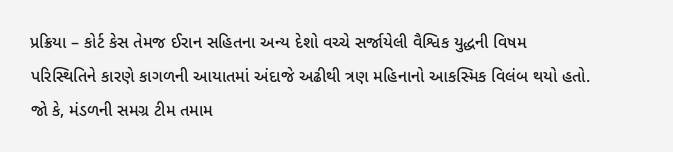પ્રક્રિયા – કોર્ટ કેસ તેમજ ઈરાન સહિતના અન્ય દેશો વચ્ચે સર્જાયેલી વૈશ્વિક યુદ્ધની વિષમ પરિસ્થિતિને કારણે કાગળની આયાતમાં અંદાજે અઢીથી ત્રણ મહિનાનો આકસ્મિક વિલંબ થયો હતો. જો કે, મંડળની સમગ્ર ટીમ તમામ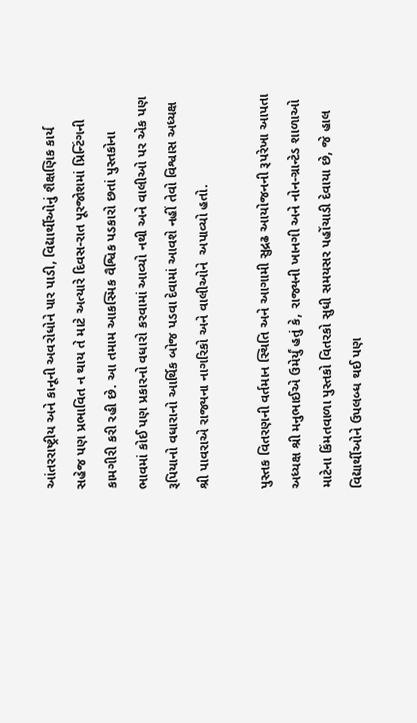આંતરરાષ્ટ્રીય અને કાનૂની અવરોધોને પાર પાડી, વિદ્યાર્થીઓનું શૈક્ષણિક કાર્ય સહેજ પણ પ્રભાવિત ન થાય તે માટે અત્યારે દિવસ-રાત પૂરજોશમાં પ્રિન્ટિંગની કામગીરી કરી રહી છે. આ તમામ આકસ્મિક વૈશ્વિક પડકારો છતાં પુસ્તકોના ભાવમાં કોઈ પણ પ્રકારનો વધારો કરવામાં આવ્યો નથી અને વાલીઓ પર એક પણ રૂપિયાનો વધારાનો આર્થિક બોજ પડવા દેવામાં આવશે નહીં તેવો વિશ્વાસ અધ્યક્ષ શ્રી પાવરાએ રાજ્યના નાગરિકો અને વાલીઓને  અપાવ્યો હતો.

પુસ્તક વિતરણની વર્તમાન સ્થિતિ અને આગામી સુદ્રઢ આયોજનની રૂપરેખા આપતા અધ્યક્ષ શ્રી મનુભાઈએ ઉમેર્યું હતું કે, રાજ્યની ખાનગી અને નોન-ગ્રાન્ટેડ શાળાઓ માટેના કિંમતવાળા પુસ્તકો વિતરકો સુધી સમયસર પહોંચાડી દેવાયા છે, જે હાલ વિદ્યાર્થીઓને ઉપલબ્ધ થઈ પણ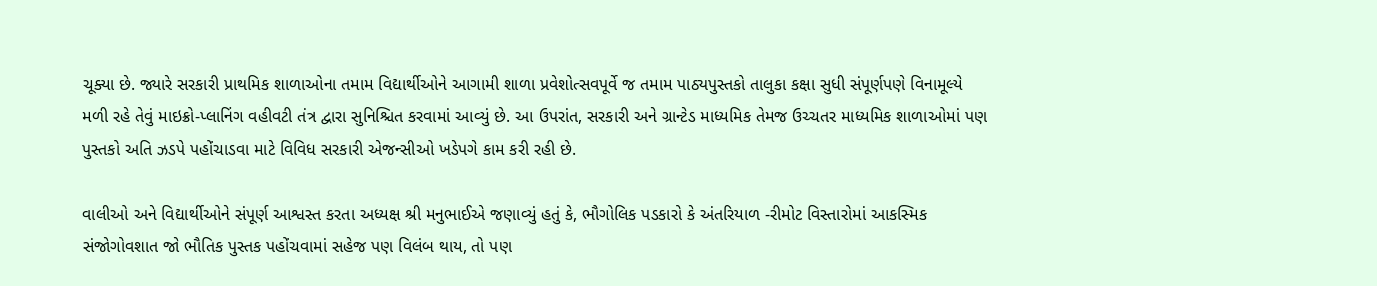ચૂક્યા છે. જ્યારે સરકારી પ્રાથમિક શાળાઓના તમામ વિદ્યાર્થીઓને આગામી શાળા પ્રવેશોત્સવપૂર્વે જ તમામ પાઠ્યપુસ્તકો તાલુકા કક્ષા સુધી સંપૂર્ણપણે વિનામૂલ્યે મળી રહે તેવું માઇક્રો-પ્લાનિંગ વહીવટી તંત્ર દ્વારા સુનિશ્ચિત કરવામાં આવ્યું છે. આ ઉપરાંત, સરકારી અને ગ્રાન્ટેડ માધ્યમિક તેમજ ઉચ્ચતર માધ્યમિક શાળાઓમાં પણ પુસ્તકો અતિ ઝડપે પહોંચાડવા માટે વિવિધ સરકારી એજન્સીઓ ખડેપગે કામ કરી રહી છે.

વાલીઓ અને વિદ્યાર્થીઓને સંપૂર્ણ આશ્વસ્ત કરતા અધ્યક્ષ શ્રી મનુભાઈએ જણાવ્યું હતું કે, ભૌગોલિક પડકારો કે અંતરિયાળ -રીમોટ વિસ્તારોમાં આકસ્મિક સંજોગોવશાત જો ભૌતિક પુસ્તક પહોંચવામાં સહેજ પણ વિલંબ થાય, તો પણ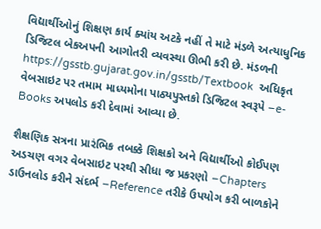વિદ્યાર્થીઓનું શિક્ષણ કાર્ય ક્યાંય અટકે નહીં તે માટે મંડળે અત્યાધુનિક ડિજિટલ બેકઅપની આગોતરી વ્યવસ્થા ઊભી કરી છે. મંડળની https://gsstb.gujarat.gov.in/gsstb/Textbook  અધિકૃત વેબસાઇટ પર તમામ માધ્યમોના પાઠ્યપુસ્તકો ડિજિટલ સ્વરૂપે –e-Books અપલોડ કરી દેવામાં આવ્યા છે.

શૈક્ષણિક સત્રના પ્રારંભિક તબક્કે શિક્ષકો અને વિદ્યાર્થીઓ કોઈપણ અડચણ વગર વેબસાઇટ પરથી સીધા જ પ્રકરણો –Chapters ડાઉનલોડ કરીને સંદર્ભ –Reference તરીકે ઉપયોગ કરી બાળકોને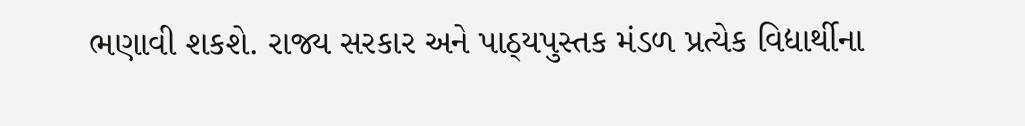ભણાવી શકશે. રાજ્ય સરકાર અને પાઠ્યપુસ્તક મંડળ પ્રત્યેક વિદ્યાર્થીના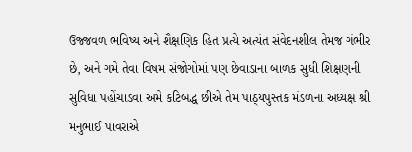ઉજ્જવળ ભવિષ્ય અને શૈક્ષણિક હિત પ્રત્યે અત્યંત સંવેદનશીલ તેમજ ગંભીર છે, અને ગમે તેવા વિષમ સંજોગોમાં પણ છેવાડાના બાળક સુધી શિક્ષણની સુવિધા પહોંચાડવા અમે કટિબદ્ધ છીએ તેમ પાઠ્યપુસ્તક મંડળના અધ્યક્ષ શ્રી મનુભાઈ પાવરાએ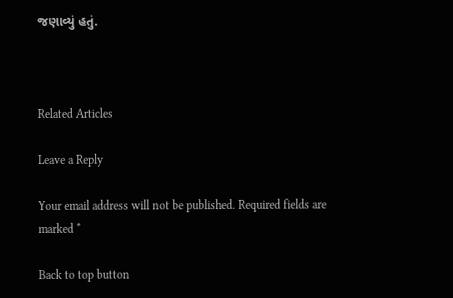જણાવ્યું હતું.



Related Articles

Leave a Reply

Your email address will not be published. Required fields are marked *

Back to top button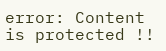error: Content is protected !!